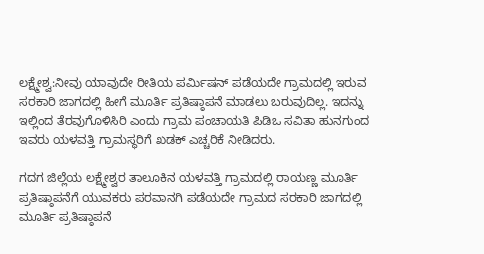ಲಕ್ಷ್ಮೇಶ್ವ:ನೀವು ಯಾವುದೇ ರೀತಿಯ ಪರ್ಮಿಷನ್ ಪಡೆಯದೇ ಗ್ರಾಮದಲ್ಲಿ ಇರುವ ಸರಕಾರಿ ಜಾಗದಲ್ಲಿ ಹೀಗೆ ಮೂರ್ತಿ ಪ್ರತಿಷ್ಠಾಪನೆ ಮಾಡಲು ಬರುವುದಿಲ್ಲ. ಇದನ್ನು ಇಲ್ಲಿಂದ ತೆರವುಗೊಳಿಸಿರಿ ಎಂದು ಗ್ರಾಮ ಪಂಚಾಯತಿ ಪಿಡಿಒ ಸವಿತಾ ಹುನಗುಂದ ಇವರು ಯಳವತ್ತಿ ಗ್ರಾಮಸ್ಥರಿಗೆ ಖಡಕ್ ಎಚ್ಚರಿಕೆ ನೀಡಿದರು.

ಗದಗ ಜಿಲ್ಲೆಯ ಲಕ್ಷ್ಮೇಶ್ವರ ತಾಲೂಕಿನ ಯಳವತ್ತಿ ಗ್ರಾಮದಲ್ಲಿ ರಾಯಣ್ಣ ಮೂರ್ತಿ ಪ್ರತಿಷ್ಠಾಪನೆಗೆ ಯುವಕರು ಪರವಾನಗಿ ಪಡೆಯದೇ ಗ್ರಾಮದ ಸರಕಾರಿ ಜಾಗದಲ್ಲಿ ಮೂರ್ತಿ ಪ್ರತಿಷ್ಠಾಪನೆ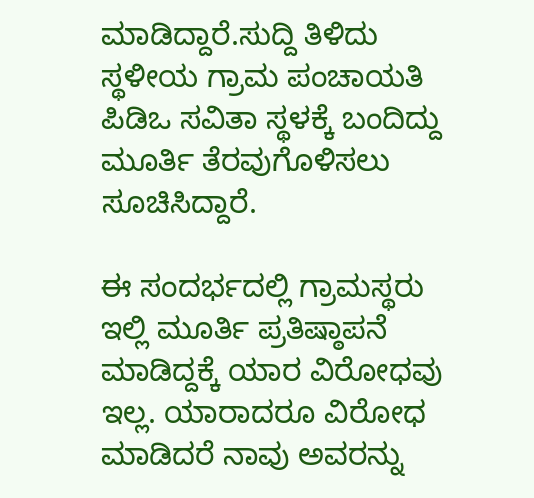ಮಾಡಿದ್ದಾರೆ.ಸುದ್ದಿ ತಿಳಿದು ಸ್ಥಳೀಯ ಗ್ರಾಮ ಪಂಚಾಯತಿ ಪಿಡಿಒ ಸವಿತಾ ಸ್ಥಳಕ್ಕೆ ಬಂದಿದ್ದು ಮೂರ್ತಿ ತೆರವುಗೊಳಿಸಲು ಸೂಚಿಸಿದ್ದಾರೆ.

ಈ ಸಂದರ್ಭದಲ್ಲಿ ಗ್ರಾಮಸ್ಥರು ಇಲ್ಲಿ ಮೂರ್ತಿ ಪ್ರತಿಷ್ಠಾಪನೆ ಮಾಡಿದ್ದಕ್ಕೆ ಯಾರ ವಿರೋಧವು ಇಲ್ಲ. ಯಾರಾದರೂ ವಿರೋಧ ಮಾಡಿದರೆ ನಾವು ಅವರನ್ನು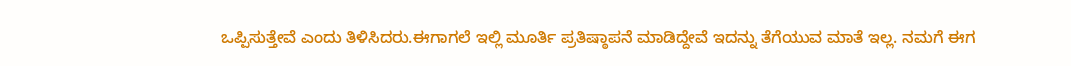ಒಪ್ಪಿಸುತ್ತೇವೆ ಎಂದು ತಿಳಿಸಿದರು.ಈಗಾಗಲೆ ಇಲ್ಲಿ ಮೂರ್ತಿ ಪ್ರತಿಷ್ಠಾಪನೆ ಮಾಡಿದ್ದೇವೆ ಇದನ್ನು ತೆಗೆಯುವ ಮಾತೆ ಇಲ್ಲ. ನಮಗೆ ಈಗ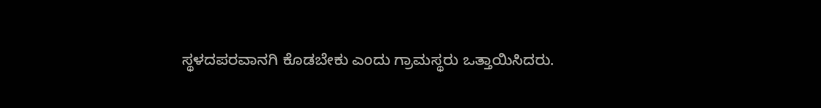ಸ್ಥಳದಪರವಾನಗಿ ಕೊಡಬೇಕು ಎಂದು ಗ್ರಾಮಸ್ಥರು ಒತ್ತಾಯಿಸಿದರು.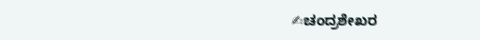✍ಚಂದ್ರಶೇಖರ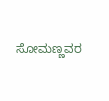ಸೋಮಣ್ಣವರ